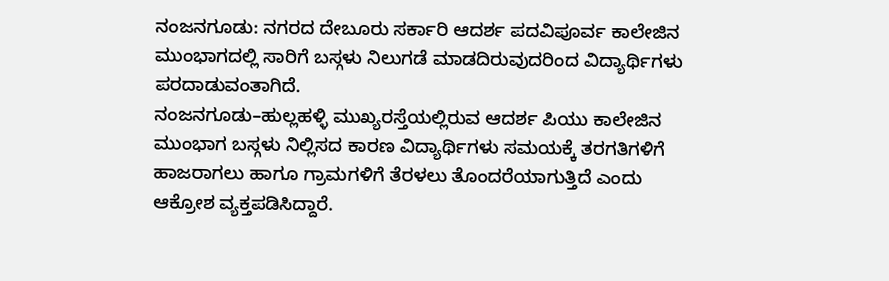ನಂಜನಗೂಡು: ನಗರದ ದೇಬೂರು ಸರ್ಕಾರಿ ಆದರ್ಶ ಪದವಿಪೂರ್ವ ಕಾಲೇಜಿನ ಮುಂಭಾಗದಲ್ಲಿ ಸಾರಿಗೆ ಬಸ್ಗಳು ನಿಲುಗಡೆ ಮಾಡದಿರುವುದರಿಂದ ವಿದ್ಯಾರ್ಥಿಗಳು ಪರದಾಡುವಂತಾಗಿದೆ.
ನಂಜನಗೂಡು–ಹುಲ್ಲಹಳ್ಳಿ ಮುಖ್ಯರಸ್ತೆಯಲ್ಲಿರುವ ಆದರ್ಶ ಪಿಯು ಕಾಲೇಜಿನ ಮುಂಭಾಗ ಬಸ್ಗಳು ನಿಲ್ಲಿಸದ ಕಾರಣ ವಿದ್ಯಾರ್ಥಿಗಳು ಸಮಯಕ್ಕೆ ತರಗತಿಗಳಿಗೆ ಹಾಜರಾಗಲು ಹಾಗೂ ಗ್ರಾಮಗಳಿಗೆ ತೆರಳಲು ತೊಂದರೆಯಾಗುತ್ತಿದೆ ಎಂದು ಆಕ್ರೋಶ ವ್ಯಕ್ತಪಡಿಸಿದ್ದಾರೆ.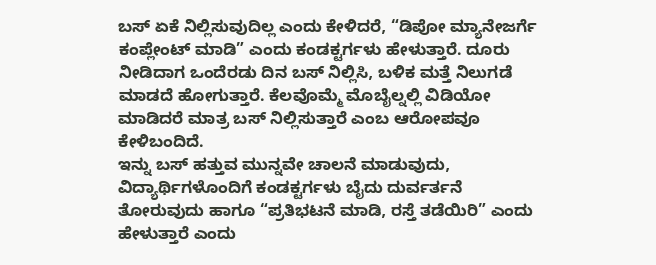ಬಸ್ ಏಕೆ ನಿಲ್ಲಿಸುವುದಿಲ್ಲ ಎಂದು ಕೇಳಿದರೆ, “ಡಿಪೋ ಮ್ಯಾನೇಜರ್ಗೆ ಕಂಪ್ಲೇಂಟ್ ಮಾಡಿ” ಎಂದು ಕಂಡಕ್ಟರ್ಗಳು ಹೇಳುತ್ತಾರೆ. ದೂರು ನೀಡಿದಾಗ ಒಂದೆರಡು ದಿನ ಬಸ್ ನಿಲ್ಲಿಸಿ, ಬಳಿಕ ಮತ್ತೆ ನಿಲುಗಡೆ ಮಾಡದೆ ಹೋಗುತ್ತಾರೆ. ಕೆಲವೊಮ್ಮೆ ಮೊಬೈಲ್ನಲ್ಲಿ ವಿಡಿಯೋ ಮಾಡಿದರೆ ಮಾತ್ರ ಬಸ್ ನಿಲ್ಲಿಸುತ್ತಾರೆ ಎಂಬ ಆರೋಪವೂ ಕೇಳಿಬಂದಿದೆ.
ಇನ್ನು ಬಸ್ ಹತ್ತುವ ಮುನ್ನವೇ ಚಾಲನೆ ಮಾಡುವುದು, ವಿದ್ಯಾರ್ಥಿಗಳೊಂದಿಗೆ ಕಂಡಕ್ಟರ್ಗಳು ಬೈದು ದುರ್ವರ್ತನೆ ತೋರುವುದು ಹಾಗೂ “ಪ್ರತಿಭಟನೆ ಮಾಡಿ, ರಸ್ತೆ ತಡೆಯಿರಿ” ಎಂದು ಹೇಳುತ್ತಾರೆ ಎಂದು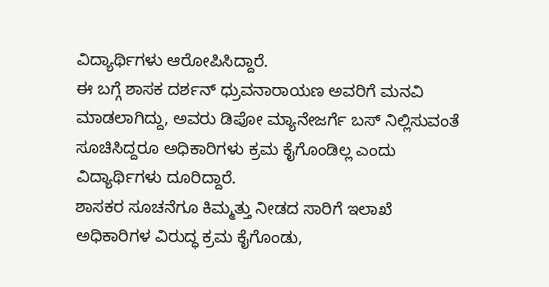ವಿದ್ಯಾರ್ಥಿಗಳು ಆರೋಪಿಸಿದ್ದಾರೆ.
ಈ ಬಗ್ಗೆ ಶಾಸಕ ದರ್ಶನ್ ಧ್ರುವನಾರಾಯಣ ಅವರಿಗೆ ಮನವಿ ಮಾಡಲಾಗಿದ್ದು, ಅವರು ಡಿಪೋ ಮ್ಯಾನೇಜರ್ಗೆ ಬಸ್ ನಿಲ್ಲಿಸುವಂತೆ ಸೂಚಿಸಿದ್ದರೂ ಅಧಿಕಾರಿಗಳು ಕ್ರಮ ಕೈಗೊಂಡಿಲ್ಲ ಎಂದು ವಿದ್ಯಾರ್ಥಿಗಳು ದೂರಿದ್ದಾರೆ.
ಶಾಸಕರ ಸೂಚನೆಗೂ ಕಿಮ್ಮತ್ತು ನೀಡದ ಸಾರಿಗೆ ಇಲಾಖೆ ಅಧಿಕಾರಿಗಳ ವಿರುದ್ಧ ಕ್ರಮ ಕೈಗೊಂಡು,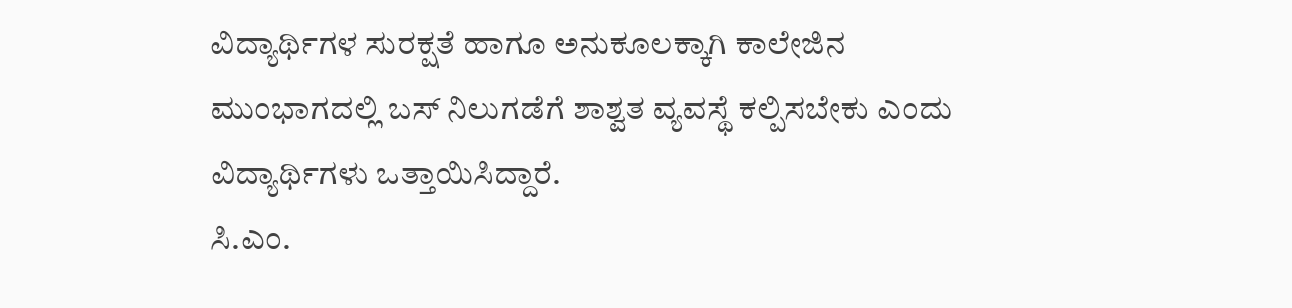ವಿದ್ಯಾರ್ಥಿಗಳ ಸುರಕ್ಷತೆ ಹಾಗೂ ಅನುಕೂಲಕ್ಕಾಗಿ ಕಾಲೇಜಿನ ಮುಂಭಾಗದಲ್ಲಿ ಬಸ್ ನಿಲುಗಡೆಗೆ ಶಾಶ್ವತ ವ್ಯವಸ್ಥೆ ಕಲ್ಪಿಸಬೇಕು ಎಂದು ವಿದ್ಯಾರ್ಥಿಗಳು ಒತ್ತಾಯಿಸಿದ್ದಾರೆ.
ಸಿ.ಎಂ.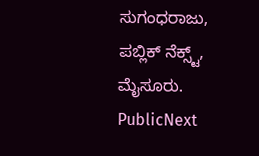ಸುಗಂಧರಾಜು, ಪಬ್ಲಿಕ್ ನೆಕ್ಸ್ಟ್, ಮೈಸೂರು.
PublicNext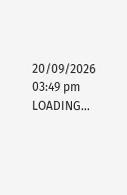20/09/2026 03:49 pm
LOADING...